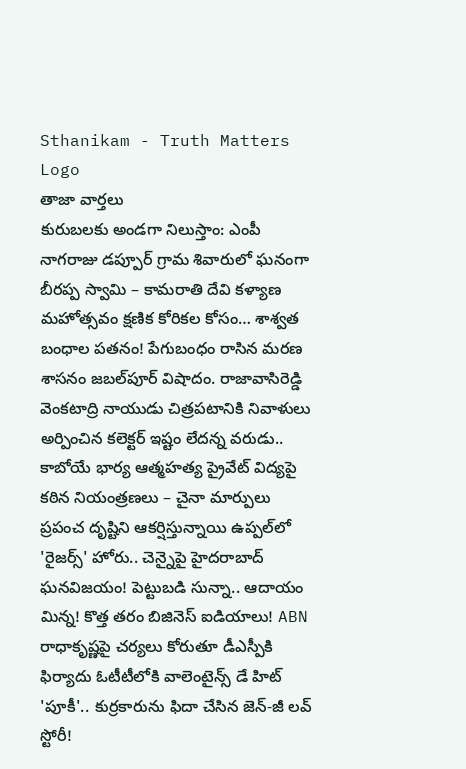Sthanikam - Truth Matters
Logo
తాజా వార్తలు
కురుబలకు అండగా నిలుస్తాం: ఎంపీ నాగరాజు డప్పూర్ గ్రామ శివారులో ఘనంగా బీరప్ప స్వామి – కామరాతి దేవి కళ్యాణ మహోత్సవం క్షణిక కోరికల కోసం… శాశ్వత బంధాల పతనం! పేగుబంధం రాసిన మరణ శాసనం జబల్‌పూర్ విషాదం. రాజావాసిరెడ్డి వెంకటాద్రి నాయుడు చిత్రపటానికి నివాళులు అర్పించిన కలెక్టర్ ఇష్టం లేదన్న వరుడు.. కాబోయే భార్య ఆత్మహత్య ప్రైవేట్ విద్యపై కఠిన నియంత్రణలు – చైనా మార్పులు ప్రపంచ దృష్టిని ఆకర్షిస్తున్నాయి ఉప్పల్‌లో 'రైజర్స్' హోరు.. చెన్నైపై హైదరాబాద్ ఘనవిజయం! పెట్టుబడి సున్నా.. ఆదాయం మిన్న! కొత్త తరం బిజినెస్ ఐడియాలు! ABN రాధాకృష్ణపై చర్యలు కోరుతూ డీఎస్పీకి ఫిర్యాదు ఓటీటీలోకి వాలెంటైన్స్ డే హిట్ 'పూకీ'.. కుర్రకారును ఫిదా చేసిన జెన్-జీ లవ్ స్టోరీ!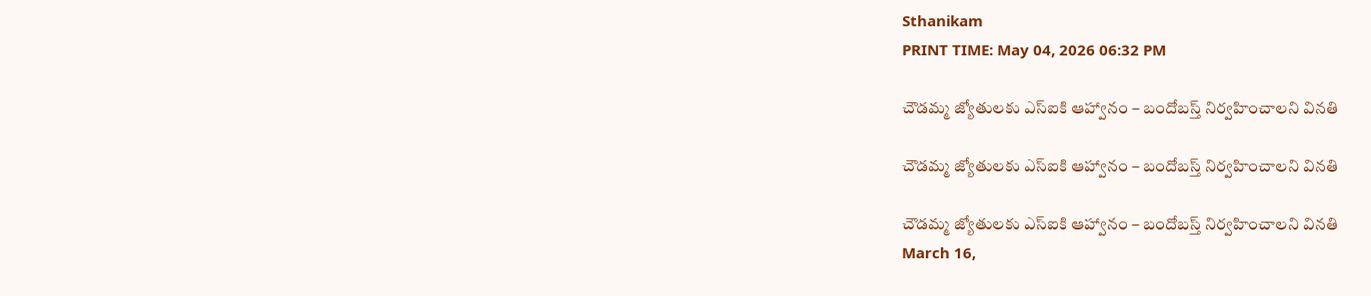Sthanikam
PRINT TIME: May 04, 2026 06:32 PM

చౌడమ్మ జ్యోతులకు ఎస్ఐకి ఆహ్వానం – బందోబస్త్ నిర్వహించాలని వినతి

చౌడమ్మ జ్యోతులకు ఎస్ఐకి ఆహ్వానం – బందోబస్త్ నిర్వహించాలని వినతి

చౌడమ్మ జ్యోతులకు ఎస్ఐకి ఆహ్వానం – బందోబస్త్ నిర్వహించాలని వినతి
March 16,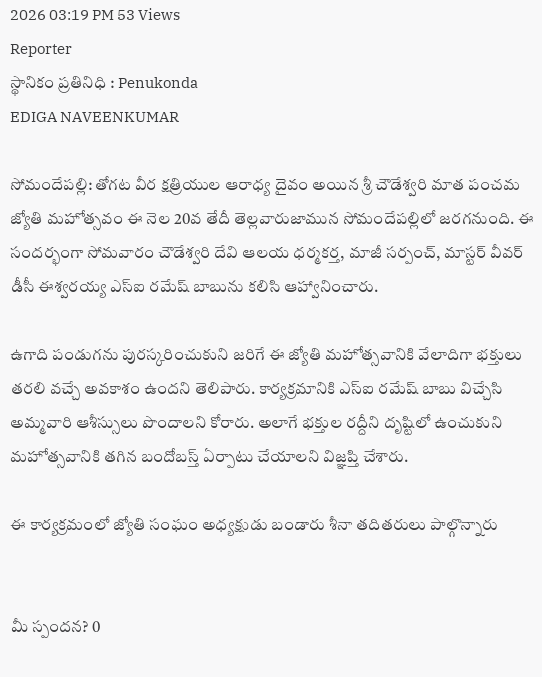2026 03:19 PM 53 Views
Reporter
స్థానికం ప్రతినిధి : Penukonda
EDIGA NAVEENKUMAR

సోమందేపల్లి: తోగట వీర క్షత్రియుల ఆరాధ్య దైవం అయిన శ్రీ చౌడేశ్వరి మాత పంచమ జ్యోతి మహోత్సవం ఈ నెల 20వ తేదీ తెల్లవారుజామున సోమందేపల్లిలో జరగనుంది. ఈ సందర్భంగా సోమవారం చౌడేశ్వరి దేవి ఆలయ ధర్మకర్త, మాజీ సర్పంచ్, మాస్టర్ వీవర్ డీసీ ఈశ్వరయ్య ఎస్ఐ రమేష్ బాబును కలిసి ఆహ్వానించారు.

ఉగాది పండుగను పురస్కరించుకుని జరిగే ఈ జ్యోతి మహోత్సవానికి వేలాదిగా భక్తులు తరలి వచ్చే అవకాశం ఉందని తెలిపారు. కార్యక్రమానికి ఎస్ఐ రమేష్ బాబు విచ్చేసి అమ్మవారి ఆశీస్సులు పొందాలని కోరారు. అలాగే భక్తుల రద్దీని దృష్టిలో ఉంచుకుని మహోత్సవానికి తగిన బందోబస్త్ ఏర్పాటు చేయాలని విజ్ఞప్తి చేశారు.

ఈ కార్యక్రమంలో జ్యోతి సంఘం అధ్యక్షుడు బండారు శీనా తదితరులు పాల్గొన్నారు


మీ స్పందన? 0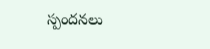స్పందనలు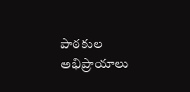పాఠకుల అభిప్రాయాలు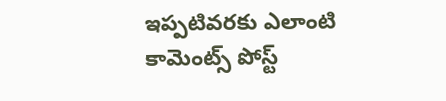ఇప్పటివరకు ఎలాంటి కామెంట్స్ పోస్ట్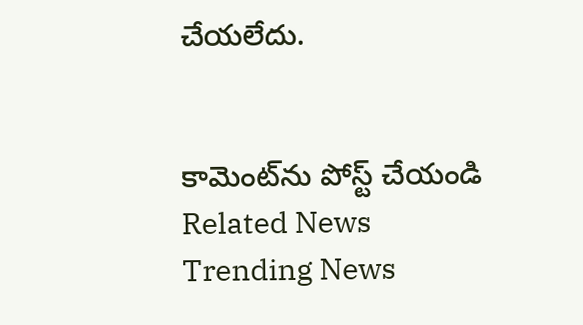చేయలేదు.


కామెంట్‌ను పోస్ట్ చేయండి
Related News
Trending News